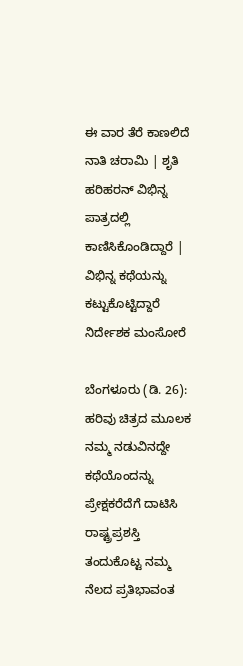ಈ ವಾರ ತೆರೆ ಕಾಣಲಿದೆ ನಾತಿ ಚರಾಮಿ | ಶೃತಿ ಹರಿಹರನ್ ವಿಭಿನ್ನ ಪಾತ್ರದಲ್ಲಿ ಕಾಣಿಸಿಕೊಂಡಿದ್ದಾರೆ | ವಿಭಿನ್ನ ಕಥೆಯನ್ನು ಕಟ್ಟುಕೊಟ್ಟಿದ್ದಾರೆ ನಿರ್ದೇಶಕ ಮಂಸೋರೆ

ಬೆಂಗಳೂರು (ಡಿ. 26): ಹರಿವು ಚಿತ್ರದ ಮೂಲಕ ನಮ್ಮ ನಡುವಿನದ್ದೇ ಕಥೆಯೊಂದನ್ನು ಪ್ರೇಕ್ಷಕರೆದೆಗೆ ದಾಟಿಸಿ ರಾಷ್ಟ್ರಪ್ರಶಸ್ತಿ ತಂದುಕೊಟ್ಟ ನಮ್ಮ ನೆಲದ ಪ್ರತಿಭಾವಂತ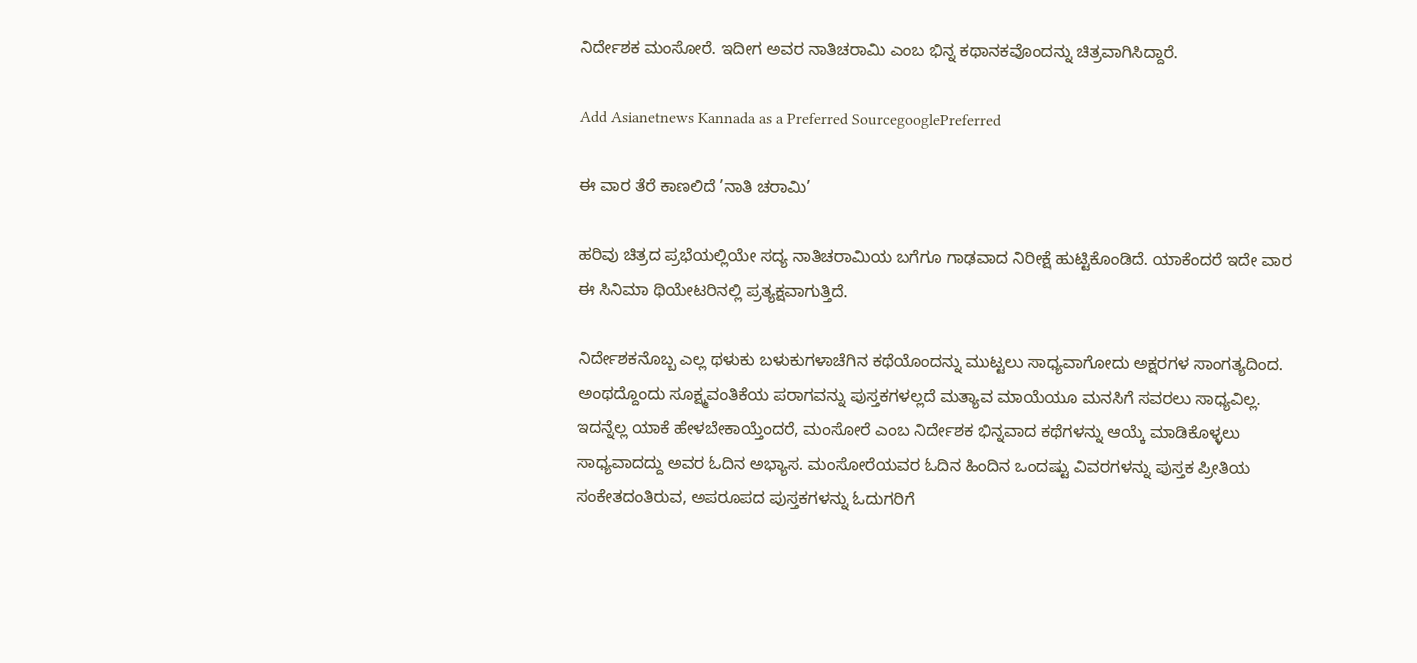ನಿರ್ದೇಶಕ ಮಂಸೋರೆ. ಇದೀಗ ಅವರ ನಾತಿಚರಾಮಿ ಎಂಬ ಭಿನ್ನ ಕಥಾನಕವೊಂದನ್ನು ಚಿತ್ರವಾಗಿಸಿದ್ದಾರೆ.

Add Asianetnews Kannada as a Preferred SourcegooglePreferred

ಈ ವಾರ ತೆರೆ ಕಾಣಲಿದೆ ’ನಾತಿ ಚರಾಮಿ’

ಹರಿವು ಚಿತ್ರದ ಪ್ರಭೆಯಲ್ಲಿಯೇ ಸದ್ಯ ನಾತಿಚರಾಮಿಯ ಬಗೆಗೂ ಗಾಢವಾದ ನಿರೀಕ್ಷೆ ಹುಟ್ಟಿಕೊಂಡಿದೆ. ಯಾಕೆಂದರೆ ಇದೇ ವಾರ ಈ ಸಿನಿಮಾ ಥಿಯೇಟರಿನಲ್ಲಿ ಪ್ರತ್ಯಕ್ಷವಾಗುತ್ತಿದೆ.

ನಿರ್ದೇಶಕನೊಬ್ಬ ಎಲ್ಲ ಥಳುಕು ಬಳುಕುಗಳಾಚೆಗಿನ ಕಥೆಯೊಂದನ್ನು ಮುಟ್ಟಲು ಸಾಧ್ಯವಾಗೋದು ಅಕ್ಷರಗಳ ಸಾಂಗತ್ಯದಿಂದ. ಅಂಥದ್ದೊಂದು ಸೂಕ್ಷ್ಮವಂತಿಕೆಯ ಪರಾಗವನ್ನು ಪುಸ್ತಕಗಳಲ್ಲದೆ ಮತ್ಯಾವ ಮಾಯೆಯೂ ಮನಸಿಗೆ ಸವರಲು ಸಾಧ್ಯವಿಲ್ಲ. ಇದನ್ನೆಲ್ಲ ಯಾಕೆ ಹೇಳಬೇಕಾಯ್ತೆಂದರೆ, ಮಂಸೋರೆ ಎಂಬ ನಿರ್ದೇಶಕ ಭಿನ್ನವಾದ ಕಥೆಗಳನ್ನು ಆಯ್ಕೆ ಮಾಡಿಕೊಳ್ಳಲು ಸಾಧ್ಯವಾದದ್ದು ಅವರ ಓದಿನ ಅಭ್ಯಾಸ. ಮಂಸೋರೆಯವರ ಓದಿನ ಹಿಂದಿನ ಒಂದಷ್ಟು ವಿವರಗಳನ್ನು ಪುಸ್ತಕ ಪ್ರೀತಿಯ ಸಂಕೇತದಂತಿರುವ, ಅಪರೂಪದ ಪುಸ್ತಕಗಳನ್ನು ಓದುಗರಿಗೆ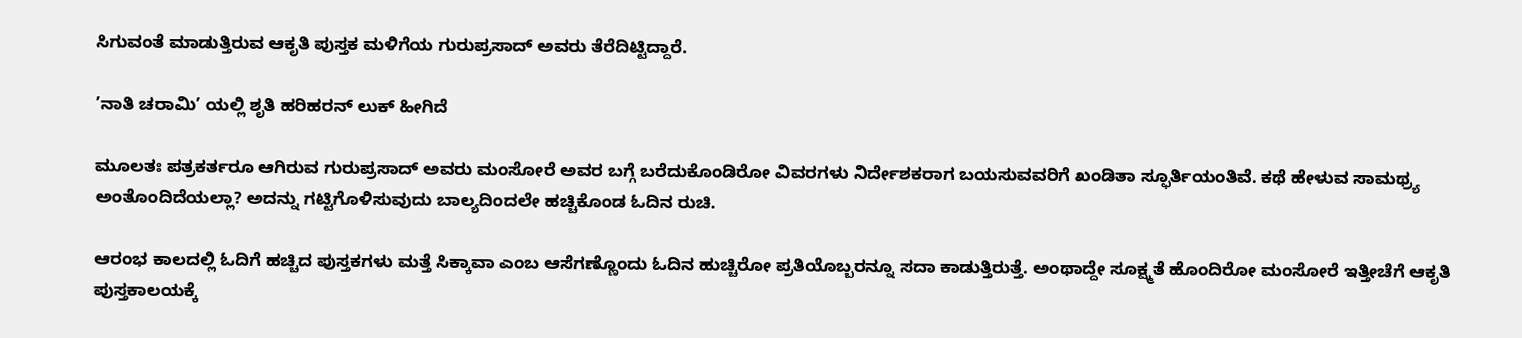ಸಿಗುವಂತೆ ಮಾಡುತ್ತಿರುವ ಆಕೃತಿ ಪುಸ್ತಕ ಮಳಿಗೆಯ ಗುರುಪ್ರಸಾದ್ ಅವರು ತೆರೆದಿಟ್ಟಿದ್ದಾರೆ.

’ನಾತಿ ಚರಾಮಿ’ ಯಲ್ಲಿ ಶೃತಿ ಹರಿಹರನ್ ಲುಕ್ ಹೀಗಿದೆ

ಮೂಲತಃ ಪತ್ರಕರ್ತರೂ ಆಗಿರುವ ಗುರುಪ್ರಸಾದ್ ಅವರು ಮಂಸೋರೆ ಅವರ ಬಗ್ಗೆ ಬರೆದುಕೊಂಡಿರೋ ವಿವರಗಳು ನಿರ್ದೇಶಕರಾಗ ಬಯಸುವವರಿಗೆ ಖಂಡಿತಾ ಸ್ಫೂರ್ತಿಯಂತಿವೆ. ಕಥೆ ಹೇಳುವ ಸಾಮಥ್ರ್ಯ ಅಂತೊಂದಿದೆಯಲ್ಲಾ? ಅದನ್ನು ಗಟ್ಟಿಗೊಳಿಸುವುದು ಬಾಲ್ಯದಿಂದಲೇ ಹಚ್ಚಿಕೊಂಡ ಓದಿನ ರುಚಿ.

ಆರಂಭ ಕಾಲದಲ್ಲಿ ಓದಿಗೆ ಹಚ್ಚಿದ ಪುಸ್ತಕಗಳು ಮತ್ತೆ ಸಿಕ್ಕಾವಾ ಎಂಬ ಆಸೆಗಣ್ಣೊಂದು ಓದಿನ ಹುಚ್ಚಿರೋ ಪ್ರತಿಯೊಬ್ಬರನ್ನೂ ಸದಾ ಕಾಡುತ್ತಿರುತ್ತೆ. ಅಂಥಾದ್ದೇ ಸೂಕ್ಷ್ಮತೆ ಹೊಂದಿರೋ ಮಂಸೋರೆ ಇತ್ತೀಚೆಗೆ ಆಕೃತಿ ಪುಸ್ತಕಾಲಯಕ್ಕೆ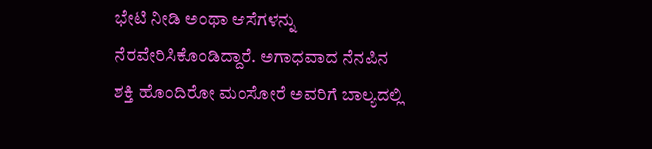ಭೇಟಿ ನೀಡಿ ಅಂಥಾ ಆಸೆಗಳನ್ನು ನೆರವೇರಿಸಿಕೊಂಡಿದ್ದಾರೆ. ಅಗಾಧವಾದ ನೆನಪಿನ ಶಕ್ತಿ ಹೊಂದಿರೋ ಮಂಸೋರೆ ಅವರಿಗೆ ಬಾಲ್ಯದಲ್ಲಿ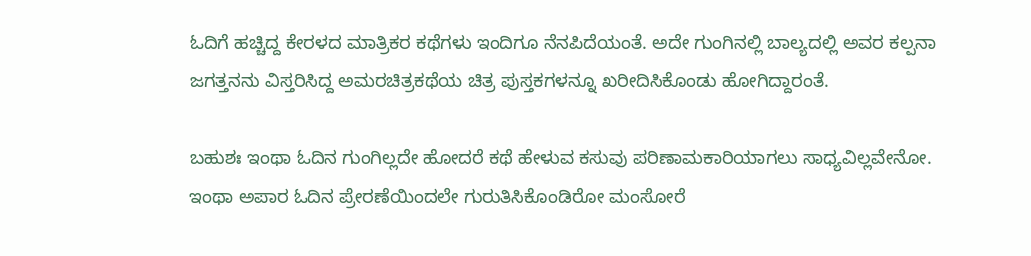ಓದಿಗೆ ಹಚ್ಚಿದ್ದ ಕೇರಳದ ಮಾತ್ರಿಕರ ಕಥೆಗಳು ಇಂದಿಗೂ ನೆನಪಿದೆಯಂತೆ. ಅದೇ ಗುಂಗಿನಲ್ಲಿ ಬಾಲ್ಯದಲ್ಲಿ ಅವರ ಕಲ್ಪನಾ ಜಗತ್ತನನು ವಿಸ್ತರಿಸಿದ್ದ ಅಮರಚಿತ್ರಕಥೆಯ ಚಿತ್ರ ಪುಸ್ತಕಗಳನ್ನೂ ಖರೀದಿಸಿಕೊಂಡು ಹೋಗಿದ್ದಾರಂತೆ.

ಬಹುಶಃ ಇಂಥಾ ಓದಿನ ಗುಂಗಿಲ್ಲದೇ ಹೋದರೆ ಕಥೆ ಹೇಳುವ ಕಸುವು ಪರಿಣಾಮಕಾರಿಯಾಗಲು ಸಾಧ್ಯವಿಲ್ಲವೇನೋ. ಇಂಥಾ ಅಪಾರ ಓದಿನ ಪ್ರೇರಣೆಯಿಂದಲೇ ಗುರುತಿಸಿಕೊಂಡಿರೋ ಮಂಸೋರೆ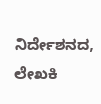ನಿರ್ದೇಶನದ, ಲೇಖಕಿ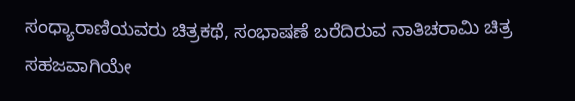ಸಂಧ್ಯಾರಾಣಿಯವರು ಚಿತ್ರಕಥೆ, ಸಂಭಾಷಣೆ ಬರೆದಿರುವ ನಾತಿಚರಾಮಿ ಚಿತ್ರ ಸಹಜವಾಗಿಯೇ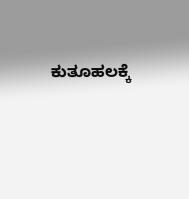ಕುತೂಹಲಕ್ಕೆ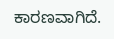ಕಾರಣವಾಗಿದೆ.